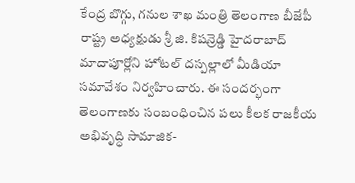కేంద్ర బొగ్గు, గనుల శాఖ మంత్రి తెలంగాణ బీజేపీ రాష్ట్ర అధ్యక్షుడు శ్రీ జి. కిషన్రెడ్డి హైదరాబాద్ మాదాపూర్లోని హోటల్ దస్పల్లాలో మీడియా సమావేశం నిర్వహించారు. ఈ సందర్భంగా తెలంగాణకు సంబంధించిన పలు కీలక రాజకీయ అభివృద్ధి సామాజిక-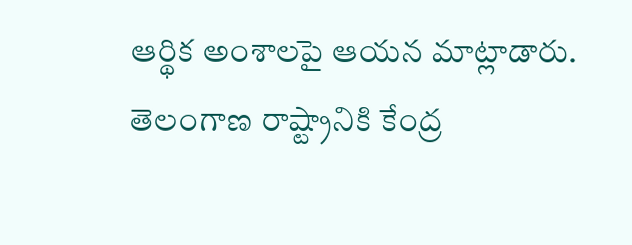ఆర్థిక అంశాలపై ఆయన మాట్లాడారు.
తెలంగాణ రాష్ట్రానికి కేంద్ర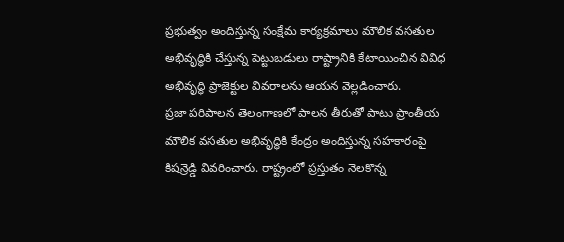ప్రభుత్వం అందిస్తున్న సంక్షేమ కార్యక్రమాలు మౌలిక వసతుల అభివృద్ధికి చేస్తున్న పెట్టుబడులు రాష్ట్రానికి కేటాయించిన వివిధ అభివృద్ధి ప్రాజెక్టుల వివరాలను ఆయన వెల్లడించారు.
ప్రజా పరిపాలన తెలంగాణలో పాలన తీరుతో పాటు ప్రాంతీయ మౌలిక వసతుల అభివృద్ధికి కేంద్రం అందిస్తున్న సహకారంపై కిషన్రెడ్డి వివరించారు. రాష్ట్రంలో ప్రస్తుతం నెలకొన్న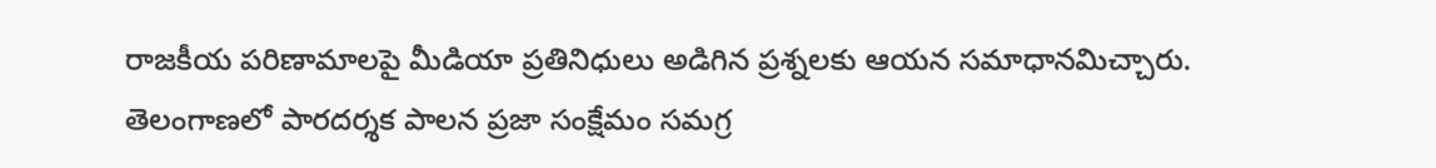రాజకీయ పరిణామాలపై మీడియా ప్రతినిధులు అడిగిన ప్రశ్నలకు ఆయన సమాధానమిచ్చారు.
తెలంగాణలో పారదర్శక పాలన ప్రజా సంక్షేమం సమగ్ర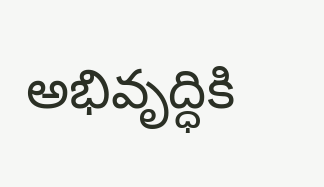అభివృద్ధికి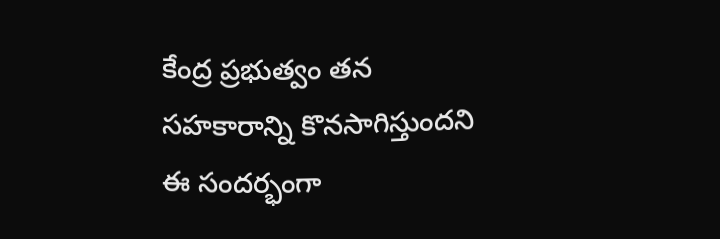కేంద్ర ప్రభుత్వం తన సహకారాన్ని కొనసాగిస్తుందని ఈ సందర్భంగా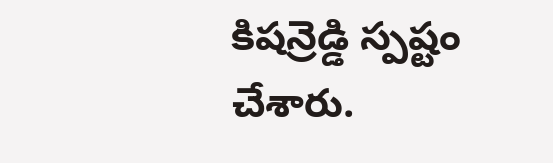కిషన్రెడ్డి స్పష్టం చేశారు.